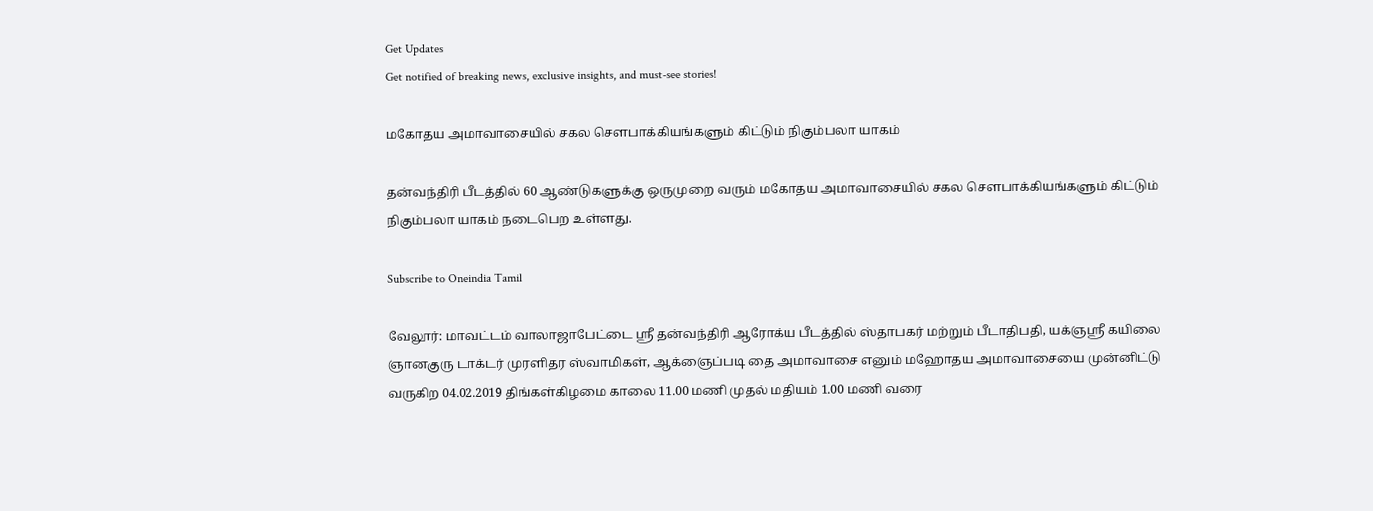Get Updates
Get notified of breaking news, exclusive insights, and must-see stories!

மகோதய அமாவாசையில் சகல சௌபாக்கியங்களும் கிட்டும் நிகும்பலா யாகம்

தன்வந்திரி பீடத்தில் 60 ஆண்டுகளுக்கு ஒருமுறை வரும் மகோதய அமாவாசையில் சகல சௌபாக்கியங்களும் கிட்டும் நிகும்பலா யாகம் நடைபெற உள்ளது.

Subscribe to Oneindia Tamil

வேலூர்: மாவட்டம் வாலாஜாபேட்டை ஸ்ரீ தன்வந்திரி ஆரோக்ய பீடத்தில் ஸ்தாபகர் மற்றும் பீடாதிபதி, யக்ஞஸ்ரீ கயிலை ஞானகுரு டாக்டர் முரளிதர ஸ்வாமிகள், ஆக்ஞைப்படி தை அமாவாசை எனும் மஹோதய அமாவாசையை முன்னிட்டு வருகிற 04.02.2019 திங்கள்கிழமை காலை 11.00 மணி முதல் மதியம் 1.00 மணி வரை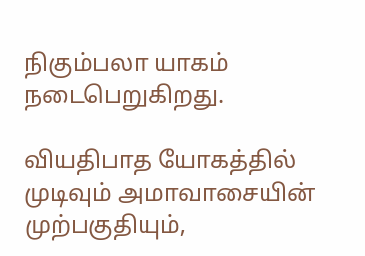நிகும்பலா யாகம் நடைபெறுகிறது.

வியதிபாத யோகத்தில் முடிவும் அமாவாசையின் முற்பகுதியும்,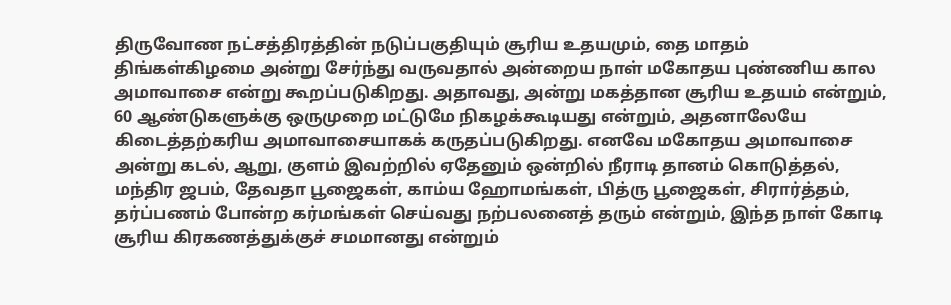திருவோண நட்சத்திரத்தின் நடுப்பகுதியும் சூரிய உதயமும், தை மாதம் திங்கள்கிழமை அன்று சேர்ந்து வருவதால் அன்றைய நாள் மகோதய புண்ணிய கால அமாவாசை என்று கூறப்படுகிறது. அதாவது, அன்று மகத்தான சூரிய உதயம் என்றும், 60 ஆண்டுகளுக்கு ஒருமுறை மட்டுமே நிகழக்கூடியது என்றும், அதனாலேயே கிடைத்தற்கரிய அமாவாசையாகக் கருதப்படுகிறது. எனவே மகோதய அமாவாசை அன்று கடல், ஆறு, குளம் இவற்றில் ஏதேனும் ஒன்றில் நீராடி தானம் கொடுத்தல், மந்திர ஜபம், தேவதா பூஜைகள், காம்ய ஹோமங்கள், பித்ரு பூஜைகள், சிரார்த்தம், தர்ப்பணம் போன்ற கர்மங்கள் செய்வது நற்பலனைத் தரும் என்றும், இந்த நாள் கோடி சூரிய கிரகணத்துக்குச் சமமானது என்றும்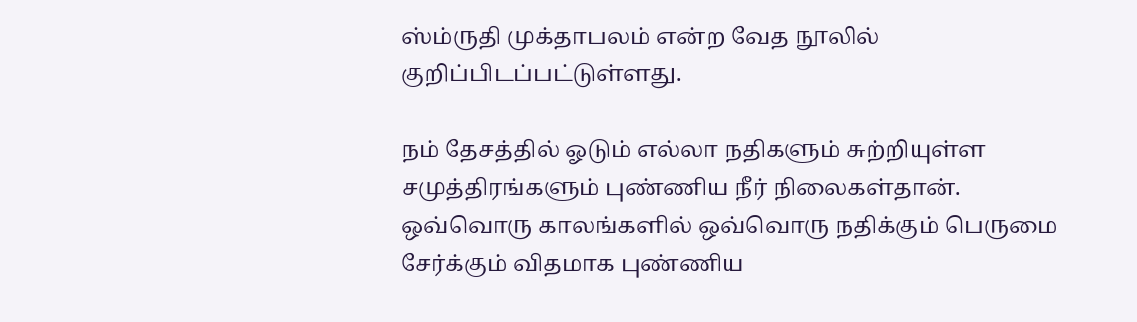ஸ்ம்ருதி முக்தாபலம் என்ற வேத நூலில் குறிப்பிடப்பட்டுள்ளது.

நம் தேசத்தில் ஓடும் எல்லா நதிகளும் சுற்றியுள்ள சமுத்திரங்களும் புண்ணிய நீர் நிலைகள்தான். ஒவ்வொரு காலங்களில் ஒவ்வொரு நதிக்கும் பெருமை சேர்க்கும் விதமாக புண்ணிய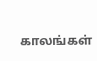காலங்கள்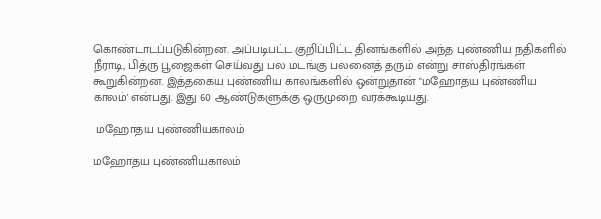கொண்டாடப்படுகின்றன. அப்படிபட்ட குறிப்பிட்ட தினங்களில் அந்த புண்ணிய நதிகளில் நீராடி, பித்ரு பூஜைகள் செய்வது பல மடங்கு பலனைத் தரும் என்று சாஸ்திரங்கள் கூறுகின்றன. இத்தகைய புண்ணிய காலங்களில் ஒன்றுதான் "மஹோதய புண்ணிய காலம்' என்பது. இது 60 ஆண்டுகளுக்கு ஒருமுறை வரக்கூடியது.

 மஹோதய புண்ணியகாலம்

மஹோதய புண்ணியகாலம்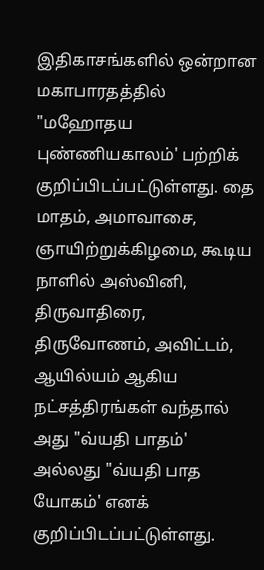இதிகாசங்களில் ஒன்றான மகாபாரதத்தில் "மஹோதய புண்ணியகாலம்' பற்றிக் குறிப்பிடப்பட்டுள்ளது. தை மாதம், அமாவாசை, ஞாயிற்றுக்கிழமை, கூடிய நாளில் அஸ்வினி, திருவாதிரை, திருவோணம், அவிட்டம், ஆயில்யம் ஆகிய நட்சத்திரங்கள் வந்தால் அது "வ்யதி பாதம்' அல்லது "வ்யதி பாத யோகம்' எனக் குறிப்பிடப்பட்டுள்ளது.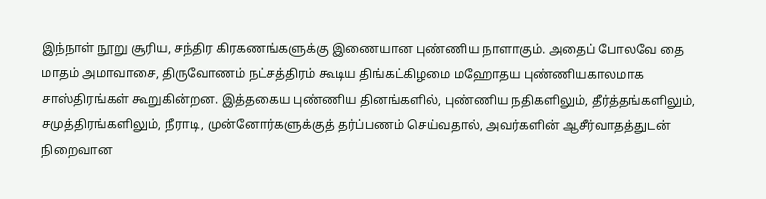இந்நாள் நூறு சூரிய, சந்திர கிரகணங்களுக்கு இணையான புண்ணிய நாளாகும். அதைப் போலவே தை மாதம் அமாவாசை, திருவோணம் நட்சத்திரம் கூடிய திங்கட்கிழமை மஹோதய புண்ணியகாலமாக சாஸ்திரங்கள் கூறுகின்றன. இத்தகைய புண்ணிய தினங்களில், புண்ணிய நதிகளிலும், தீர்த்தங்களிலும், சமுத்திரங்களிலும், நீராடி, முன்னோர்களுக்குத் தர்ப்பணம் செய்வதால், அவர்களின் ஆசீர்வாதத்துடன் நிறைவான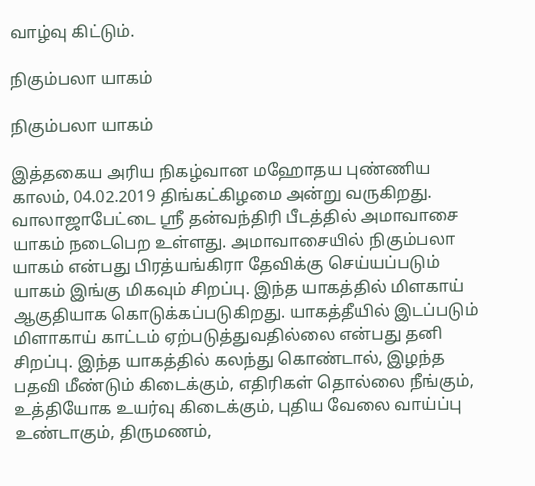வாழ்வு கிட்டும்.

நிகும்பலா யாகம்

நிகும்பலா யாகம்

இத்தகைய அரிய நிகழ்வான மஹோதய புண்ணிய காலம், 04.02.2019 திங்கட்கிழமை அன்று வருகிறது. வாலாஜாபேட்டை ஸ்ரீ தன்வந்திரி பீடத்தில் அமாவாசை யாகம் நடைபெற உள்ளது. அமாவாசையில் நிகும்பலா யாகம் என்பது பிரத்யங்கிரா தேவிக்கு செய்யப்படும் யாகம் இங்கு மிகவும் சிறப்பு. இந்த யாகத்தில் மிளகாய் ஆகுதியாக கொடுக்கப்படுகிறது. யாகத்தீயில் இடப்படும் மிளாகாய் காட்டம் ஏற்படுத்துவதில்லை என்பது தனி சிறப்பு. இந்த யாகத்தில் கலந்து கொண்டால், இழந்த பதவி மீண்டும் கிடைக்கும், எதிரிகள் தொல்லை நீங்கும், உத்தியோக உயர்வு கிடைக்கும், புதிய வேலை வாய்ப்பு உண்டாகும், திருமணம்,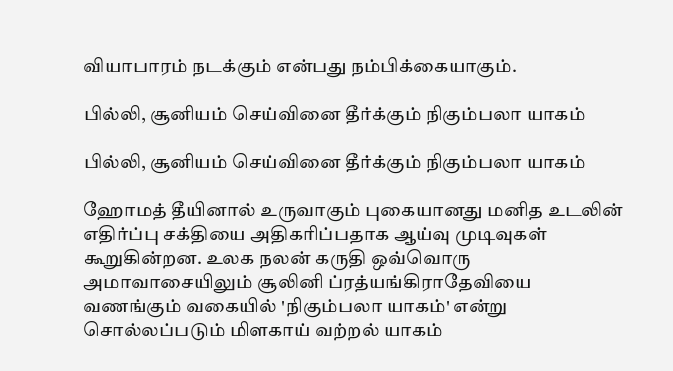வியாபாரம் நடக்கும் என்பது நம்பிக்கையாகும்.

பில்லி, சூனியம் செய்வினை தீர்க்கும் நிகும்பலா யாகம்

பில்லி, சூனியம் செய்வினை தீர்க்கும் நிகும்பலா யாகம்

ஹோமத் தீயினால் உருவாகும் புகையானது மனித உடலின் எதிர்ப்பு சக்தியை அதிகரிப்பதாக ஆய்வு முடிவுகள் கூறுகின்றன. உலக நலன் கருதி ஒவ்வொரு அமாவாசையிலும் சூலினி ப்ரத்யங்கிராதேவியை வணங்கும் வகையில் 'நிகும்பலா யாகம்' என்று சொல்லப்படும் மிளகாய் வற்றல் யாகம்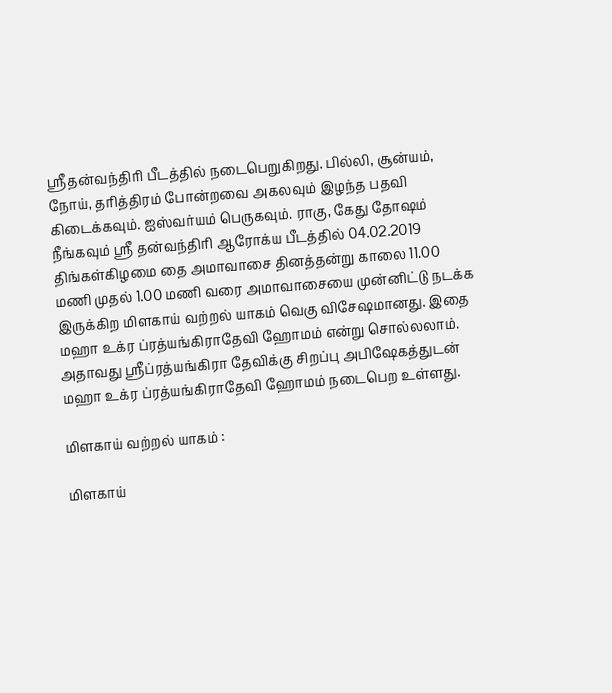ஸ்ரீதன்வந்திரி பீடத்தில் நடைபெறுகிறது. பில்லி, சூன்யம், நோய், தரித்திரம் போன்றவை அகலவும் இழந்த பதவி கிடைக்கவும். ஐஸ்வர்யம் பெருகவும். ராகு, கேது தோஷம் நீங்கவும் ஸ்ரீ தன்வந்திரி ஆரோக்ய பீடத்தில் 04.02.2019 திங்கள்கிழமை தை அமாவாசை தினத்தன்று காலை 11.00 மணி முதல் 1.00 மணி வரை அமாவாசையை முன்னிட்டு நடக்க இருக்கிற மிளகாய் வற்றல் யாகம் வெகு விசேஷமானது. இதை மஹா உக்ர ப்ரத்யங்கிராதேவி ஹோமம் என்று சொல்லலாம். அதாவது ஸ்ரீப்ரத்யங்கிரா தேவிக்கு சிறப்பு அபிஷேகத்துடன் மஹா உக்ர ப்ரத்யங்கிராதேவி ஹோமம் நடைபெற உள்ளது.

மிளகாய் வற்றல் யாகம் :

மிளகாய்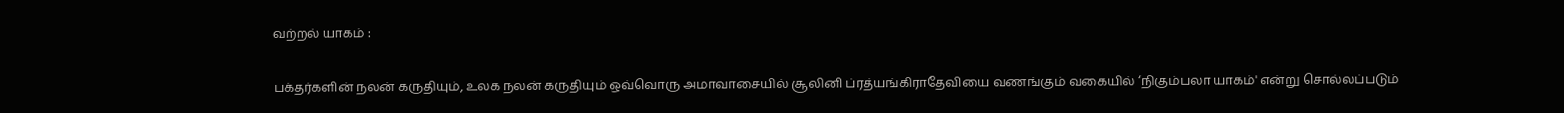வற்றல் யாகம் :

பக்தர்களின் நலன் கருதியும், உலக நலன் கருதியும் ஒவ்வொரு அமாவாசையில் சூலினி ப்ரத்யங்கிராதேவியை வணங்கும் வகையில் ‘நிகும்பலா யாகம்' என்று சொல்லப்படும்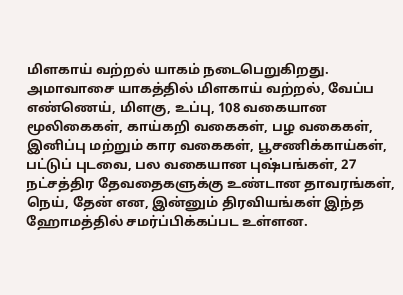மிளகாய் வற்றல் யாகம் நடைபெறுகிறது. அமாவாசை யாகத்தில் மிளகாய் வற்றல், வேப்ப எண்ணெய், மிளகு, உப்பு, 108 வகையான மூலிகைகள், காய்கறி வகைகள், பழ வகைகள், இனிப்பு மற்றும் கார வகைகள், பூசணிக்காய்கள், பட்டுப் புடவை, பல வகையான புஷ்பங்கள், 27 நட்சத்திர தேவதைகளுக்கு உண்டான தாவரங்கள், நெய், தேன் என, இன்னும் திரவியங்கள் இந்த ஹோமத்தில் சமர்ப்பிக்கப்பட உள்ளன.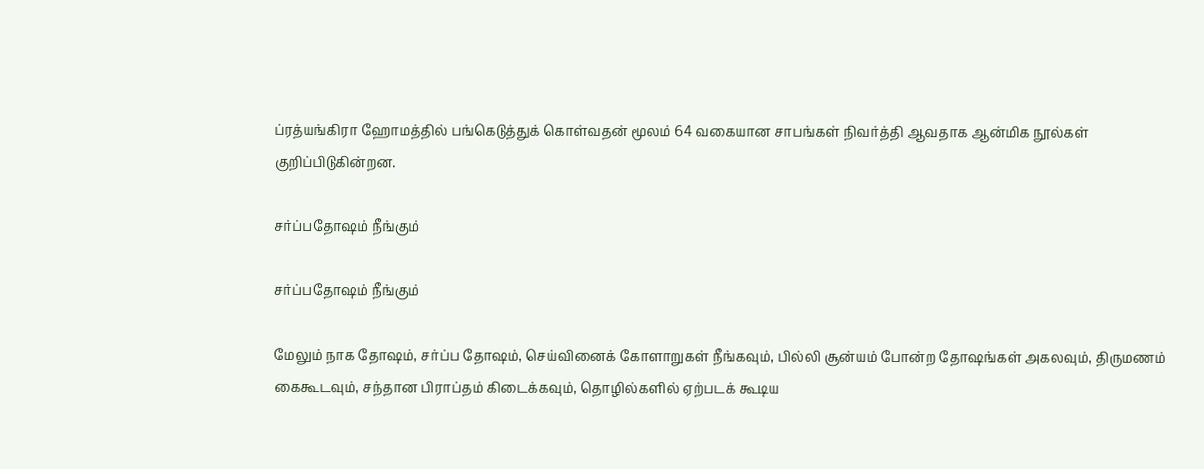ப்ரத்யங்கிரா ஹோமத்தில் பங்கெடுத்துக் கொள்வதன் மூலம் 64 வகையான சாபங்கள் நிவர்த்தி ஆவதாக ஆன்மிக நூல்கள் குறிப்பிடுகின்றன.

சர்ப்பதோஷம் நீங்கும்

சர்ப்பதோஷம் நீங்கும்

மேலும் நாக தோஷம், சர்ப்ப தோஷம், செய்வினைக் கோளாறுகள் நீங்கவும், பில்லி சூன்யம் போன்ற தோஷங்கள் அகலவும், திருமணம் கைகூடவும், சந்தான பிராப்தம் கிடைக்கவும், தொழில்களில் ஏற்படக் கூடிய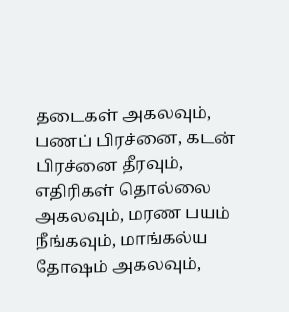தடைகள் அகலவும், பணப் பிரச்னை, கடன் பிரச்னை தீரவும், எதிரிகள் தொல்லை அகலவும், மரண பயம் நீங்கவும், மாங்கல்ய தோஷம் அகலவும்,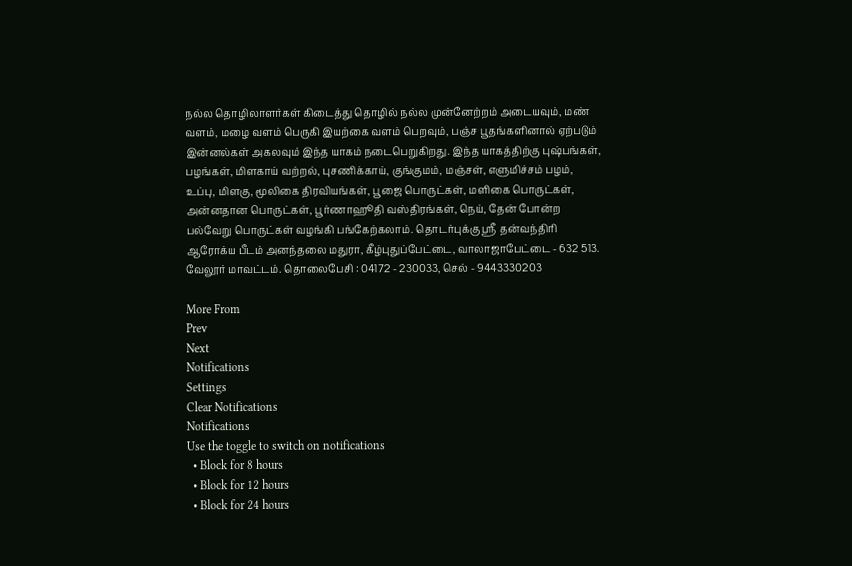நல்ல தொழிலாளர்கள் கிடைத்து தொழில் நல்ல முன்னேற்றம் அடையவும், மண் வளம், மழை வளம் பெருகி இயற்கை வளம் பெறவும், பஞ்ச பூதங்களினால் ஏற்படும் இன்னல்கள் அகலவும் இந்த யாகம் நடைபெறுகிறது. இந்த யாகத்திற்கு புஷ்பங்கள், பழங்கள், மிளகாய் வற்றல், புசணிக்காய், குங்குமம், மஞ்சள், எளுமிச்சம் பழம், உப்பு, மிளகு, மூலிகை திரவியங்கள், பூஜை பொருட்கள், மளிகை பொருட்கள், அன்னதான பொருட்கள், பூர்ணாஹூதி வஸ்திரங்கள், நெய், தேன் போன்ற பல்வேறு பொருட்கள் வழங்கி பங்கேற்கலாம். தொடர்புக்கு ஸ்ரீ தன்வந்திரி ஆரோக்ய பீடம் அனந்தலை மதுரா, கீழ்புதுப்பேட்டை, வாலாஜாபேட்டை - 632 513. வேலூர் மாவட்டம். தொலைபேசி : 04172 - 230033, செல் - 9443330203

More From
Prev
Next
Notifications
Settings
Clear Notifications
Notifications
Use the toggle to switch on notifications
  • Block for 8 hours
  • Block for 12 hours
  • Block for 24 hours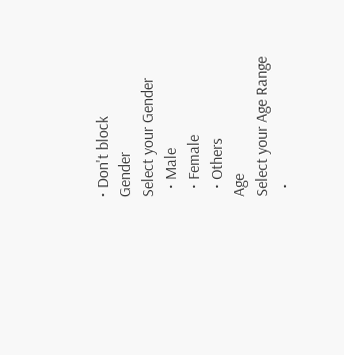• Don't block
Gender
Select your Gender
  • Male
  • Female
  • Others
Age
Select your Age Range
  •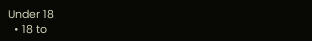Under 18
  • 18 to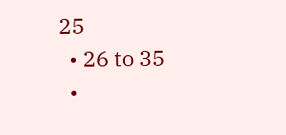25
  • 26 to 35
  •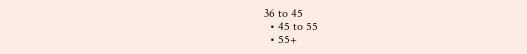36 to 45
  • 45 to 55
  • 55+